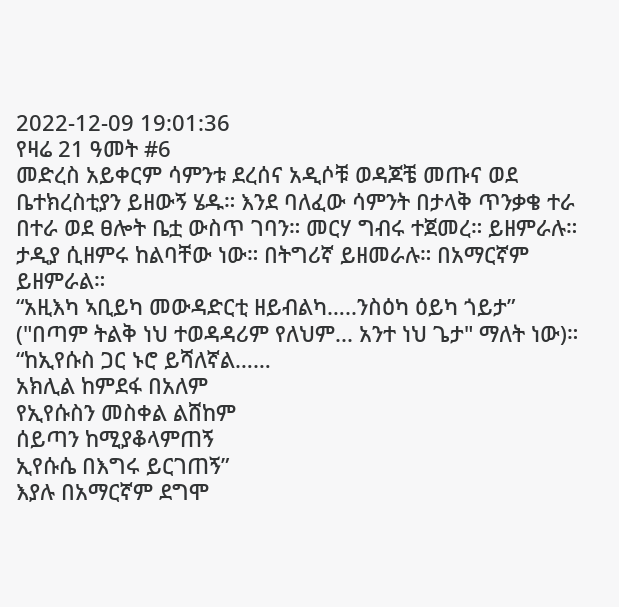2022-12-09 19:01:36
የዛሬ 21 ዓመት #6
መድረስ አይቀርም ሳምንቱ ደረሰና አዲሶቹ ወዳጆቼ መጡና ወደ ቤተክረስቲያን ይዘውኝ ሄዱ። እንደ ባለፈው ሳምንት በታላቅ ጥንቃቄ ተራ በተራ ወደ ፀሎት ቤቷ ውስጥ ገባን። መርሃ ግብሩ ተጀመረ። ይዘምራሉ። ታዲያ ሲዘምሩ ከልባቸው ነው። በትግሪኛ ይዘመራሉ። በአማርኛም ይዘምራል።
“አዚእካ ኣቢይካ መውዳድርቲ ዘይብልካ…..ንስዕካ ዕይካ ጎይታ”
("በጣም ትልቅ ነህ ተወዳዳሪም የለህም... አንተ ነህ ጌታ" ማለት ነው)።
“ከኢየሱስ ጋር ኑሮ ይሻለኛል……
አክሊል ከምደፋ በአለም
የኢየሱስን መስቀል ልሸከም
ሰይጣን ከሚያቆላምጠኝ
ኢየሱሴ በእግሩ ይርገጠኝ”
እያሉ በአማርኛም ደግሞ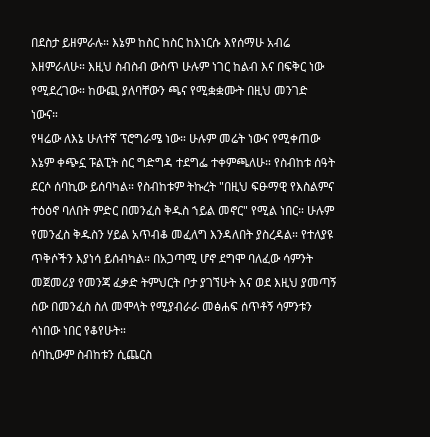በደስታ ይዘምራሉ። እኔም ከስር ከስር ከእነርሱ እየሰማሁ አብሬ እዘምራለሁ። እዚህ ስብስብ ውስጥ ሁሉም ነገር ከልብ እና በፍቅር ነው የሚደረገው። ከውጪ ያለባቸውን ጫና የሚቋቋሙት በዚህ መንገድ ነውና።
የዛሬው ለእኔ ሁለተኛ ፕሮግራሜ ነው። ሁሉም መሬት ነውና የሚቀጠው እኔም ቀጭኗ ፑልፒት ስር ግድግዳ ተደግፌ ተቀምጫለሁ። የስብከቱ ሰዓት ደርሶ ሰባኪው ይሰባካል። የስብከቱም ትኩረት "በዚህ ፍፁማዊ የእስልምና ተዕዕኖ ባለበት ምድር በመንፈስ ቅዱስ ኀይል መኖር" የሚል ነበር። ሁሉም የመንፈስ ቅዱስን ሃይል አጥብቆ መፈለግ እንዳለበት ያስረዳል። የተለያዩ ጥቅሶችን እያነሳ ይሰብካል። በአጋጣሚ ሆኖ ደግሞ ባለፈው ሳምንት መጀመሪያ የመንጃ ፈቃድ ትምህርት ቦታ ያገኘሁት እና ወደ እዚህ ያመጣኝ ሰው በመንፈስ ስለ መሞላት የሚያብራራ መፅሐፍ ሰጥቶኝ ሳምንቱን ሳነበው ነበር የቆየሁት።
ሰባኪውም ስብከቱን ሲጨርስ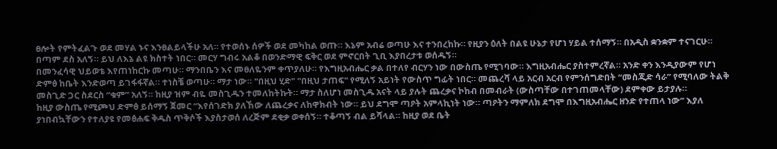ፀሎት የምትፈልጉ ወደ መሃል ኑና እንፀልይላችሁ አለ። የተወሰኑ ሰዎች ወደ መካከል ወጡ። እኔም አብሬ ወጣሁ እና ተንበረከኩ። የዚያን ዕለት በልዩ ሁኔታ የሆነ ሃይል ተሰማኝ። በአዲስ ቋንቋም ተናገርሁ። በጣም ደስ አለኝ። ይህ ለእኔ ልዩ ክስተት ነበር። መርሃ ግብሩ አልቆ በወንድማዊ ፍቅር ወደ ምኖርበት ጊቢ እያበረታቱ ወሰዱኝ።
በመንፈሳዊ ህይወቴ እየጠነከርኩ መጣሁ። ማንበቤን እና መፀለዬንም ቀጥያለሁ። የእግዚአብሔር ቃል በተለየ ብርሃን ነው በውስጤ የሚገባው። እግዚአብሔር ያስተምረኛል። አንድ ቀን እንዲያውም የሆነ ድምፅ ከቤት እንድወጣ ይገፋፋኛል። ተነስቼ ወጣሁ። ማታ ነው። "በዚህ ሂድ" "በዚህ ታጠፍ" የሚለኝ አይነት የውስጥ ግፊት ነበር። መጨረሻ ላይ አርብ አርብ የምንሰግድበት “መስጂድ ሳራ” የሚባለው ትልቅ መስጊድ ጋር ስደርስ “ቁም” አለኝ። ከዚያ ዝም ብዬ መስጊዱን ተመለከትኩት። ማታ ስለሆነ መስጊዱ አናት ላይ ያሉት ጨረቃና ኮከብ በመብራት (ውስጣቸው በተገጠመላቸው) ደምቀው ይታያሉ።
ከዚያ ውስጤ የሚጮህ ድምፅ ይሰማኝ ጀመር “እየሰገድክ ያለኸው ለጨረቃና ለከዋክብት ነው። ይህ ደግሞ ጣዖት አምላኪነት ነው። ጣዖትን ማምለክ ደግሞ በእግዚአብሔር ዘንድ የተጠላ ነው” እያለ ያነበብኳቸውን የተለያዩ የመፅሐፍ ቅዱስ ጥቅሶች እያስታወሰ ለረጅም ደቂቃ ወቀሰኝ። ተቆጣኝ ብል ይሻላል። ከዚያ ወደ ቤት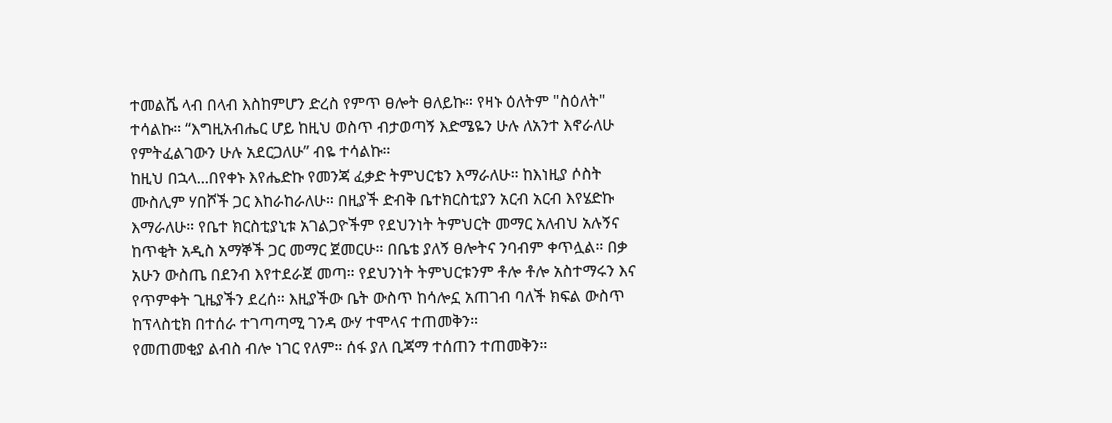ተመልሼ ላብ በላብ እስከምሆን ድረስ የምጥ ፀሎት ፀለይኩ። የዛኑ ዕለትም "ስዕለት" ተሳልኩ። “እግዚአብሔር ሆይ ከዚህ ወስጥ ብታወጣኝ እድሜዬን ሁሉ ለአንተ እኖራለሁ የምትፈልገውን ሁሉ አደርጋለሁ” ብዬ ተሳልኩ።
ከዚህ በኋላ...በየቀኑ እየሔድኩ የመንጃ ፈቃድ ትምህርቴን እማራለሁ። ከእነዚያ ሶስት ሙስሊም ሃበሾች ጋር እከራከራለሁ። በዚያች ድብቅ ቤተክርስቲያን አርብ አርብ እየሄድኩ እማራለሁ። የቤተ ክርስቲያኒቱ አገልጋዮችም የደህንነት ትምህርት መማር አለብህ አሉኝና ከጥቂት አዲስ አማኞች ጋር መማር ጀመርሁ። በቤቴ ያለኝ ፀሎትና ንባብም ቀጥሏል። በቃ አሁን ውስጤ በደንብ እየተደራጀ መጣ። የደህንነት ትምህርቱንም ቶሎ ቶሎ አስተማሩን እና የጥምቀት ጊዜያችን ደረሰ። እዚያችው ቤት ውስጥ ከሳሎኗ አጠገብ ባለች ክፍል ውስጥ ከፕላስቲክ በተሰራ ተገጣጣሚ ገንዳ ውሃ ተሞላና ተጠመቅን።
የመጠመቂያ ልብስ ብሎ ነገር የለም። ሰፋ ያለ ቢጃማ ተሰጠን ተጠመቅን።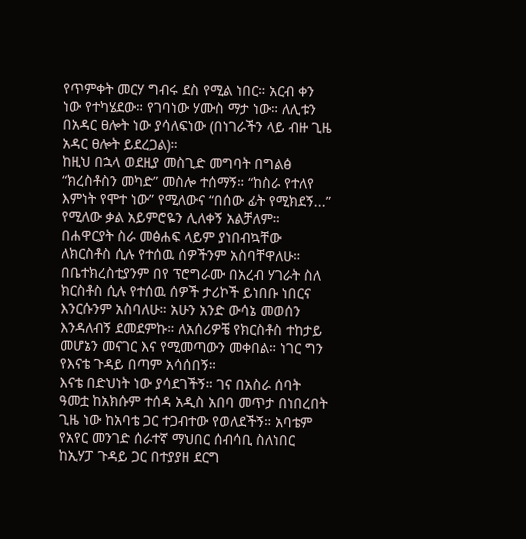የጥምቀት መርሃ ግብሩ ደስ የሚል ነበር። አርብ ቀን ነው የተካሄደው። የገባነው ሃሙስ ማታ ነው። ለሊቱን በአዳር ፀሎት ነው ያሳለፍነው (በነገራችን ላይ ብዙ ጊዜ አዳር ፀሎት ይደረጋል)።
ከዚህ በኋላ ወደዚያ መስጊድ መግባት በግልፅ “ክረስቶስን መካድ” መስሎ ተሰማኝ። “ከስራ የተለየ እምነት የሞተ ነው” የሚለውና “በሰው ፊት የሚክደኝ...” የሚለው ቃል አይምሮዬን ሊለቀኝ አልቻለም። በሐዋርያት ስራ መፅሐፍ ላይም ያነበብኳቸው ለክርስቶስ ሲሉ የተሰዉ ሰዎችንም አስባቸዋለሁ። በቤተክረስቲያንም በየ ፕሮግራሙ በአረብ ሃገራት ስለ ክርስቶስ ሲሉ የተሰዉ ሰዎች ታሪኮች ይነበቡ ነበርና እንርሱንም አስባለሁ። አሁን አንድ ውሳኔ መወሰን እንዳለብኝ ደመደምኩ። ለአሰሪዎቼ የክርስቶስ ተከታይ መሆኔን መናገር እና የሚመጣውን መቀበል። ነገር ግን የእናቴ ጉዳይ በጣም አሳሰበኝ።
እናቴ በድህነት ነው ያሳደገችኝ። ገና በአስራ ሰባት ዓመቷ ከአክሱም ተሰዳ አዲስ አበባ መጥታ በነበረበት ጊዜ ነው ከአባቴ ጋር ተጋብተው የወለደችኝ። አባቴም የአየር መንገድ ሰራተኛ ማህበር ሰብሳቢ ስለነበር ከኢሃፓ ጉዳይ ጋር በተያያዘ ደርግ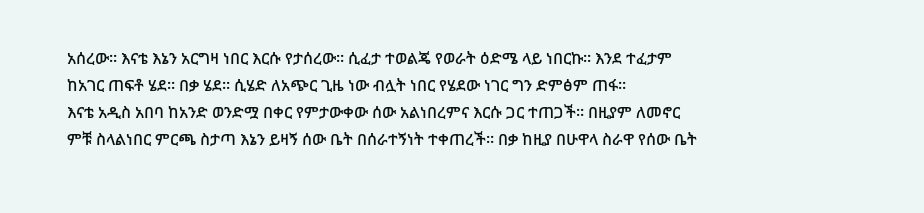አሰረው። እናቴ እኔን አርግዛ ነበር እርሱ የታሰረው። ሲፈታ ተወልጄ የወራት ዕድሜ ላይ ነበርኩ። እንደ ተፈታም ከአገር ጠፍቶ ሄደ። በቃ ሄደ። ሲሄድ ለአጭር ጊዜ ነው ብሏት ነበር የሄደው ነገር ግን ድምፅም ጠፋ።
እናቴ አዲስ አበባ ከአንድ ወንድሟ በቀር የምታውቀው ሰው አልነበረምና እርሱ ጋር ተጠጋች። በዚያም ለመኖር ምቹ ስላልነበር ምርጫ ስታጣ እኔን ይዛኝ ሰው ቤት በሰራተኝነት ተቀጠረች። በቃ ከዚያ በሁዋላ ስራዋ የሰው ቤት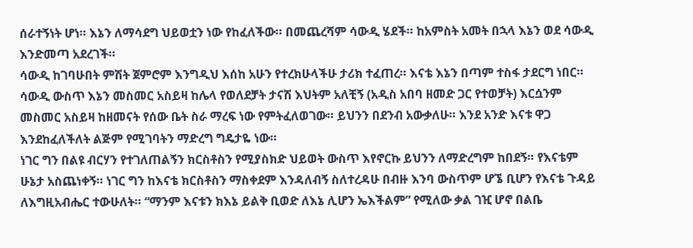ሰራተኝነት ሆነ። እኔን ለማሳደግ ህይወቷን ነው የከፈለችው። በመጨረሻም ሳውዲ ሄደች። ከአምስት አመት በኋላ እኔን ወደ ሳውዲ እንድመጣ አደረገች።
ሳውዲ ከገባሁበት ምሽት ጀምሮም እንግዲህ እሰከ አሁን የተረክሁላችሁ ታሪክ ተፈጠረ። እናቴ እኔን በጣም ተስፋ ታደርግ ነበር። ሳውዲ ውስጥ እኔን መስመር አስይዛ ከሌላ የወለደቻት ታናሽ እህትም አለቺኝ (አዲስ አበባ ዘመድ ጋር የተወቻት) እርሷንም መስመር አስይዛ ከዘመናት የሰው ቤት ስራ ማረፍ ነው የምትፈለወገው። ይህንን በደንብ አውቃለሁ። እንደ አንድ እናቱ ዋጋ እንደከፈለችለት ልጅም የሚገባትን ማድረግ ግዴታዬ ነው።
ነገር ግን በልዩ ብርሃን የተገለጠልኝን ክርስቶስን የሚያስክድ ህይወት ውስጥ እየኖርኩ ይህንን ለማድረግም ከበደኝ። የእናቴም ሁኔታ አስጨነቀኝ። ነገር ግን ከእናቴ ክርስቶስን ማስቀደም እንዳለብኝ ስለተረዳሁ በብዙ እንባ ውስጥም ሆኜ ቢሆን የእናቴ ጉዳይ ለእግዚአብሔር ተውሁለት። “ማንም እናቱን ክእኔ ይልቅ ቢወድ ለእኔ ሊሆን ኤእችልም” የሚለው ቃል ገዢ ሆኖ በልቤ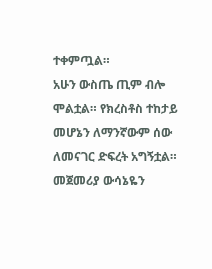ተቀምጧል።
አሁን ውስጤ ጢም ብሎ ሞልቷል። የክረስቶስ ተከታይ መሆኔን ለማንኛውም ሰው ለመናገር ድፍረት አግኝቷል። መጀመሪያ ውሳኔዬን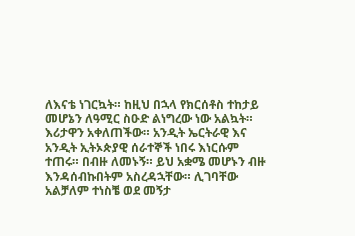ለእናቴ ነገርኳት። ከዚህ በኋላ የክርሰቶስ ተከታይ መሆኔን ለዓሚር ስዑድ ልነግረው ነው አልኳት። እሪታዋን አቀለጠችው። አንዲት ኤርትራዊ እና አንዲት ኢትኦጵያዊ ሰራተኞች ነበሩ እነርሱም ተጠሩ። በብዙ ለመኑኝ። ይህ አቋሜ መሆኑን ብዙ እንዳሰብኩበትም አስረዳኋቸው። ሊገባቸው አልቻለም ተነስቼ ወደ መኝታ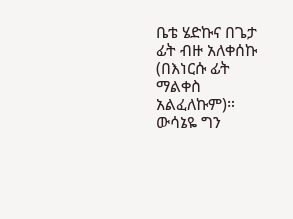ቤቴ ሄድኩና በጌታ ፊት ብዙ አለቀሰኩ (በእነርሱ ፊት ማልቀስ አልፈለኩም)። ውሳኔዬ ግን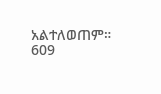አልተለወጠም።
609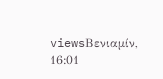viewsΒενιαμίν, 16:01